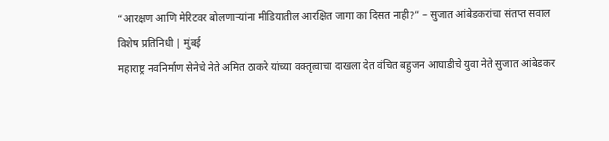“आरक्षण आणि मेरिटवर बोलणाऱ्यांना मीडियातील आरक्षित जागा का दिसत नाही?” – सुजात आंबेडकरांचा संतप्त सवाल
विशेष प्रतिनिधी | मुंबई
महाराष्ट्र नवनिर्माण सेनेचे नेते अमित ठाकरे यांच्या वक्तृत्वाचा दाखला देत वंचित बहुजन आघाडीचे युवा नेते सुजात आंबेडकर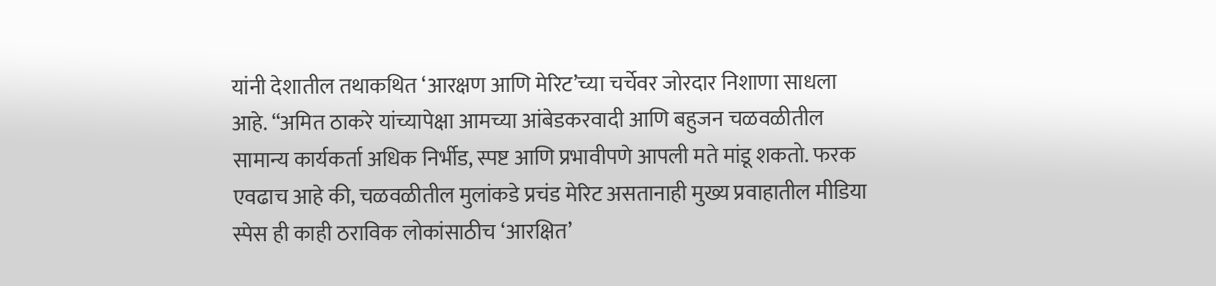यांनी देशातील तथाकथित ‘आरक्षण आणि मेरिट’च्या चर्चेवर जोरदार निशाणा साधला आहे. “अमित ठाकरे यांच्यापेक्षा आमच्या आंबेडकरवादी आणि बहुजन चळवळीतील सामान्य कार्यकर्ता अधिक निर्भीड, स्पष्ट आणि प्रभावीपणे आपली मते मांडू शकतो. फरक एवढाच आहे की, चळवळीतील मुलांकडे प्रचंड मेरिट असतानाही मुख्य प्रवाहातील मीडिया स्पेस ही काही ठराविक लोकांसाठीच ‘आरक्षित’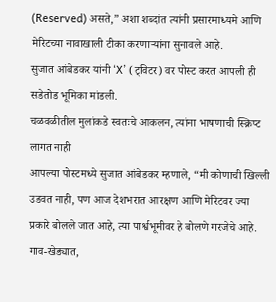(Reserved) असते,” अशा शब्दांत त्यांनी प्रसारमाध्यमे आणि मेरिटच्या नावाखाली टीका करणाऱ्यांना सुनावले आहे.
सुजात आंबेडकर यांनी ‘X’ (ट्विटर) वर पोस्ट करत आपली ही सडेतोड भूमिका मांडली.
चळवळीतील मुलांकडे स्वतःचे आकलन, त्यांना भाषणाची स्क्रिप्ट लागत नाही
आपल्या पोस्टमध्ये सुजात आंबेडकर म्हणाले, “मी कोणाची खिल्ली उडवत नाही, पण आज देशभरात आरक्षण आणि मेरिटवर ज्या प्रकारे बोलले जात आहे, त्या पार्श्वभूमीवर हे बोलणे गरजेचे आहे. गाव-खेड्यात,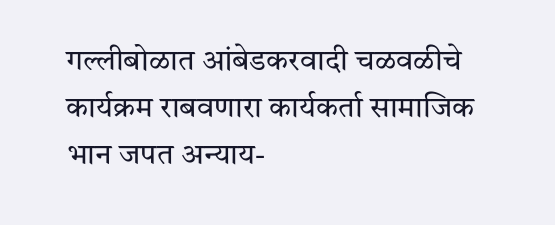गल्लीबोळात आंबेडकरवादी चळवळीचे कार्यक्रम राबवणारा कार्यकर्ता सामाजिक भान जपत अन्याय-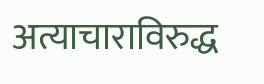अत्याचाराविरुद्ध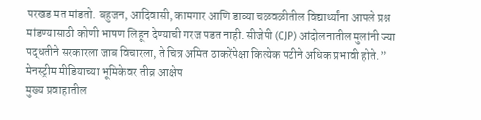परखड मत मांडतो. बहुजन, आदिवासी, कामगार आणि डाव्या चळवळीतील विद्यार्थ्यांना आपले प्रश्न मांडण्यासाठी कोणी भाषण लिहून देण्याची गरज पडत नाही. सीजेपी (CJP) आंदोलनातील मुलांनी ज्या पद्धतीने सरकारला जाब विचारला, ते चित्र अमित ठाकरेंपेक्षा कित्येक पटीने अधिक प्रभावी होते.”
मेनस्ट्रीम मीडियाच्या भूमिकेवर तीव्र आक्षेप
मुख्य प्रवाहातील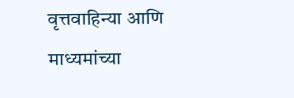वृत्तवाहिन्या आणि माध्यमांच्या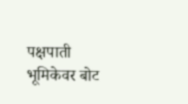पक्षपाती भूमिकेवर बोट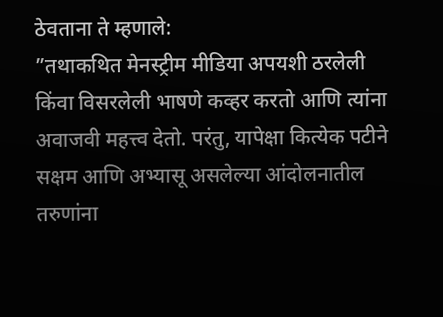ठेवताना ते म्हणाले:
”तथाकथित मेनस्ट्रीम मीडिया अपयशी ठरलेली किंवा विसरलेली भाषणे कव्हर करतो आणि त्यांना अवाजवी महत्त्व देतो. परंतु, यापेक्षा कित्येक पटीने सक्षम आणि अभ्यासू असलेल्या आंदोलनातील तरुणांना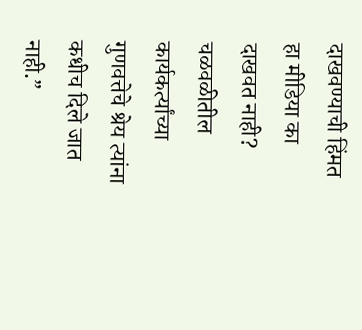दाखवण्याची हिंमत हा मीडिया का दाखवत नाही? चळवळीतील कार्यकर्त्यांच्या गुणवत्तेचे श्रेय त्यांना कधीच दिले जात नाही.”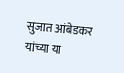सुजात आंबेडकर यांच्या या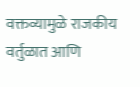वक्तव्यामुळे राजकीय वर्तुळात आणि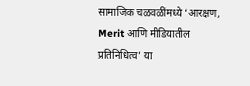सामाजिक चळवळींमध्ये ‘आरक्षण, Merit आणि मीडियातील प्रतिनिधित्व’ या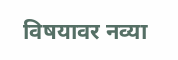विषयावर नव्या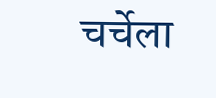चर्चेला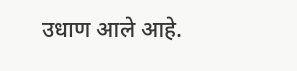उधाण आले आहे.